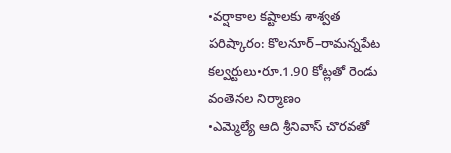•వర్షాకాల కష్టాలకు శాశ్వత పరిష్కారం: కొలనూర్–రామన్నపేట కల్వర్టులు•రూ.1.90 కోట్లతో రెండు వంతెనల నిర్మాణం
•ఎమ్మెల్యే ఆది శ్రీనివాస్ చొరవతో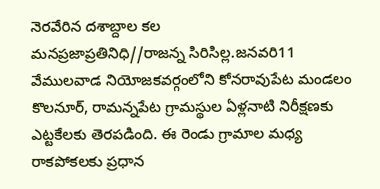నెరవేరిన దశాబ్దాల కల
మనప్రజాప్రతినిధి//రాజన్న సిరిసిల్ల.జనవరి11
వేములవాడ నియోజకవర్గంలోని కోనరావుపేట మండలం కొలనూర్, రామన్నపేట గ్రామస్థుల ఏళ్లనాటి నిరీక్షణకు ఎట్టకేలకు తెరపడింది. ఈ రెండు గ్రామాల మధ్య రాకపోకలకు ప్రధాన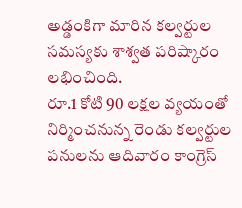అడ్డంకిగా మారిన కల్వర్టుల సమస్యకు శాశ్వత పరిష్కారం లభించింది.
రూ.1 కోటి 90 లక్షల వ్యయంతో నిర్మించనున్న రెండు కల్వర్టుల పనులను ఆదివారం కాంగ్రెస్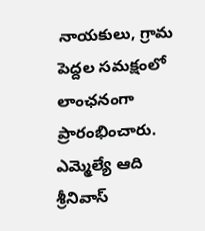నాయకులు, గ్రామ పెద్దల సమక్షంలో లాంఛనంగా ప్రారంభించారు. ఎమ్మెల్యే ఆది శ్రీనివాస్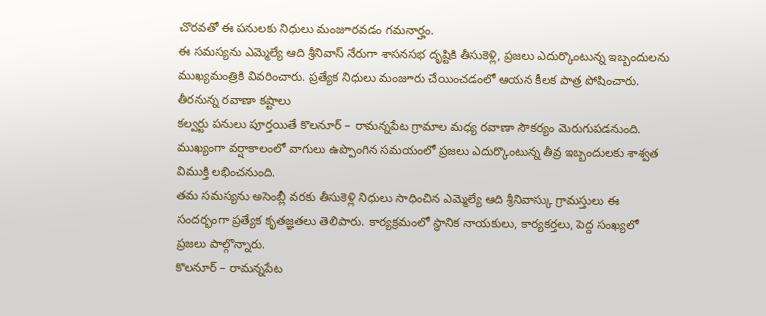చొరవతో ఈ పనులకు నిధులు మంజూరవడం గమనార్హం.
ఈ సమస్యను ఎమ్మెల్యే ఆది శ్రీనివాస్ నేరుగా శాసనసభ దృష్టికి తీసుకెళ్లి, ప్రజలు ఎదుర్కొంటున్న ఇబ్బందులను ముఖ్యమంత్రికి వివరించారు. ప్రత్యేక నిధులు మంజూరు చేయించడంలో ఆయన కీలక పాత్ర పోషించారు.
తీరనున్న రవాణా కష్టాలు
కల్వర్టు పనులు పూర్తయితే కొలనూర్ – రామన్నపేట గ్రామాల మధ్య రవాణా సౌకర్యం మెరుగుపడనుంది. ముఖ్యంగా వర్షాకాలంలో వాగులు ఉప్పొంగిన సమయంలో ప్రజలు ఎదుర్కొంటున్న తీవ్ర ఇబ్బందులకు శాశ్వత విముక్తి లభించనుంది.
తమ సమస్యను అసెంబ్లీ వరకు తీసుకెళ్లి నిధులు సాధించిన ఎమ్మెల్యే ఆది శ్రీనివాస్కు గ్రామస్తులు ఈ సందర్భంగా ప్రత్యేక కృతజ్ఞతలు తెలిపారు. కార్యక్రమంలో స్థానిక నాయకులు, కార్యకర్తలు, పెద్ద సంఖ్యలో ప్రజలు పాల్గొన్నారు.
కొలనూర్ – రామన్నపేట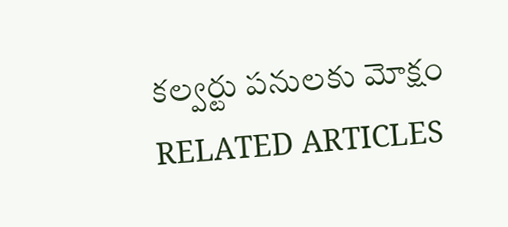కల్వర్టు పనులకు మోక్షం
RELATED ARTICLES